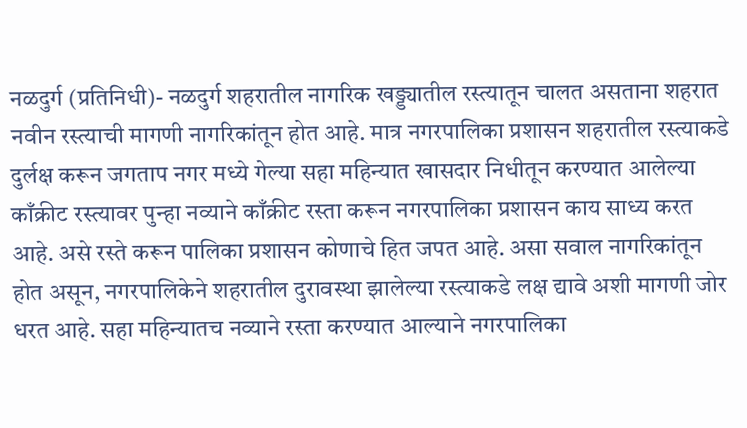नळदुर्ग (प्रतिनिधी)- नळदुर्ग शहरातील नागरिक खड्ड्यातील रस्त्यातून चालत असताना शहरात नवीन रस्त्याची मागणी नागरिकांतून होत आहे. मात्र नगरपालिका प्रशासन शहरातील रस्त्याकडे दुर्लक्ष करून जगताप नगर मध्ये गेल्या सहा महिन्यात खासदार निधीतून करण्यात आलेल्या काँक्रीट रस्त्यावर पुन्हा नव्याने काँक्रीट रस्ता करून नगरपालिका प्रशासन काय साध्य करत आहे. असे रस्ते करून पालिका प्रशासन कोणाचे हित जपत आहे. असा सवाल नागरिकांतून होत असून, नगरपालिकेने शहरातील दुरावस्था झालेल्या रस्त्याकडे लक्ष द्यावे अशी मागणी जोर धरत आहे. सहा महिन्यातच नव्याने रस्ता करण्यात आल्याने नगरपालिका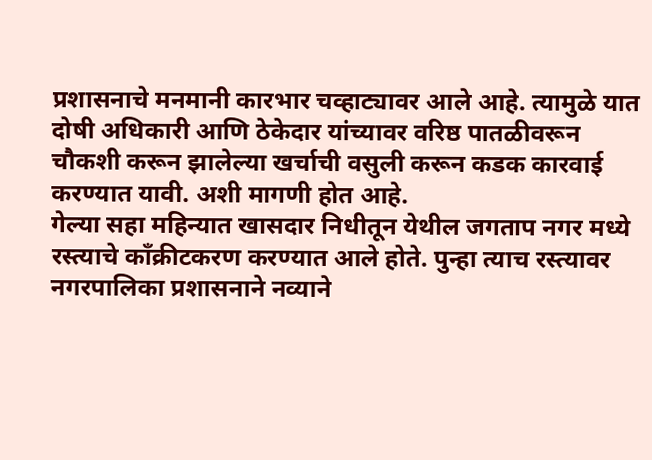प्रशासनाचे मनमानी कारभार चव्हाट्यावर आले आहे. त्यामुळे यात दोषी अधिकारी आणि ठेकेदार यांच्यावर वरिष्ठ पातळीवरून चौकशी करून झालेल्या खर्चाची वसुली करून कडक कारवाई करण्यात यावी. अशी मागणी होत आहे.
गेल्या सहा महिन्यात खासदार निधीतून येथील जगताप नगर मध्ये रस्त्याचे काँक्रीटकरण करण्यात आले होते. पुन्हा त्याच रस्त्यावर नगरपालिका प्रशासनाने नव्याने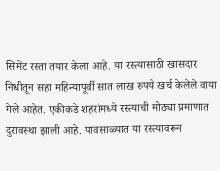सिमेंट रस्ता तयार केला आहे. या रस्त्यासाठी खासदार निधीतून सहा महिन्यापूर्वी सात लाख रुपये खर्च केलेले वाया गेले आहेत. एकीकडे शहरांमध्ये रस्त्याची मोठ्या प्रमाणात दुरावस्था झाली आहे. पावसाळ्यात या रस्त्यावरून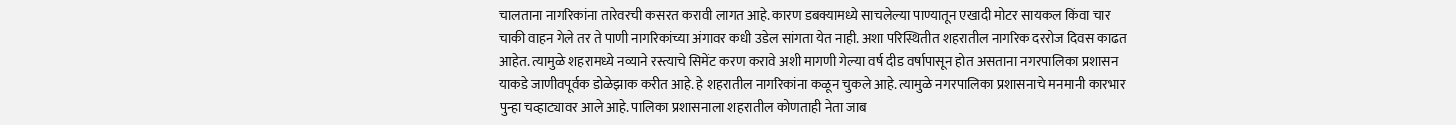चालताना नागरिकांना तारेवरची कसरत करावी लागत आहे. कारण डबक्यामध्ये साचलेल्या पाण्यातून एखादी मोटर सायकल किंवा चार चाकी वाहन गेले तर ते पाणी नागरिकांच्या अंगावर कधी उडेल सांगता येत नाही. अशा परिस्थितीत शहरातील नागरिक दररोज दिवस काढत आहेत. त्यामुळे शहरामध्ये नव्याने रस्त्याचे सिमेंट करण करावे अशी मागणी गेल्या वर्ष दीड वर्षापासून होत असताना नगरपालिका प्रशासन याकडे जाणीवपूर्वक डोळेझाक करीत आहे. हे शहरातील नागरिकांना कळून चुकले आहे. त्यामुळे नगरपालिका प्रशासनाचे मनमानी कारभार पुन्हा चव्हाट्यावर आले आहे. पालिका प्रशासनाला शहरातील कोणताही नेता जाब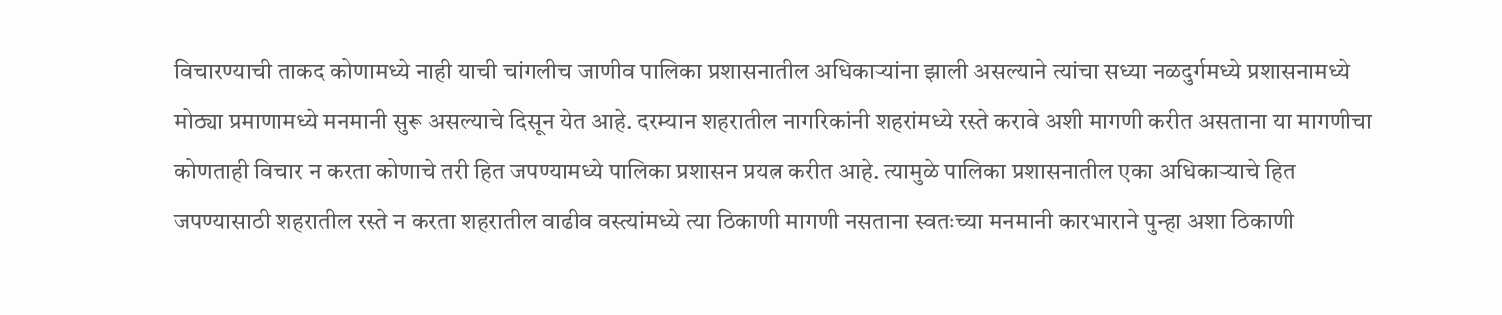विचारण्याची ताकद कोणामध्ये नाही याची चांगलीच जाणीव पालिका प्रशासनातील अधिकाऱ्यांना झाली असल्याने त्यांचा सध्या नळदुर्गमध्ये प्रशासनामध्ये मोठ्या प्रमाणामध्ये मनमानी सुरू असल्याचे दिसून येत आहे. दरम्यान शहरातील नागरिकांनी शहरांमध्ये रस्ते करावे अशी मागणी करीत असताना या मागणीचा कोणताही विचार न करता कोणाचे तरी हित जपण्यामध्ये पालिका प्रशासन प्रयत्न करीत आहे. त्यामुळे पालिका प्रशासनातील एका अधिकाऱ्याचे हित जपण्यासाठी शहरातील रस्ते न करता शहरातील वाढीव वस्त्यांमध्ये त्या ठिकाणी मागणी नसताना स्वतःच्या मनमानी कारभाराने पुन्हा अशा ठिकाणी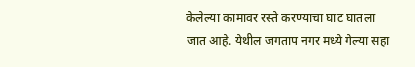केलेल्या कामावर रस्ते करण्याचा घाट घातला जात आहे. येथील जगताप नगर मध्ये गेल्या सहा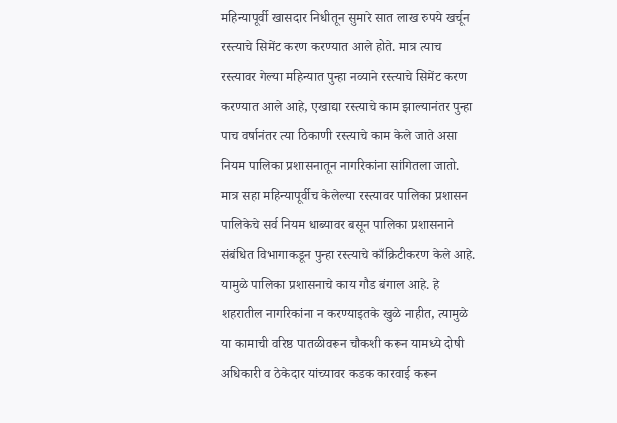महिन्यापूर्वी खासदार निधीतून सुमारे सात लाख रुपये खर्चून रस्त्याचे सिमेंट करण करण्यात आले होते. मात्र त्याच रस्त्यावर गेल्या महिन्यात पुन्हा नव्याने रस्त्याचे सिमेंट करण करण्यात आले आहे, एखाद्या रस्त्याचे काम झाल्यानंतर पुन्हा पाच वर्षानंतर त्या ठिकाणी रस्त्याचे काम केले जाते असा नियम पालिका प्रशासनातून नागरिकांना सांगितला जातो. मात्र सहा महिन्यापूर्वीच केलेल्या रस्त्यावर पालिका प्रशासन पालिकेचे सर्व नियम धाब्यावर बसून पालिका प्रशासनाने संबंधित विभागाकडून पुन्हा रस्त्याचे काँक्रिटीकरण केले आहे. यामुळे पालिका प्रशासनाचे काय गौड बंगाल आहे. हे शहरातील नागरिकांना न करण्याइतके खुळे नाहीत, त्यामुळे या कामाची वरिष्ठ पातळीवरून चौकशी करून यामध्ये दोषी अधिकारी व ठेकेदार यांच्यावर कडक कारवाई करून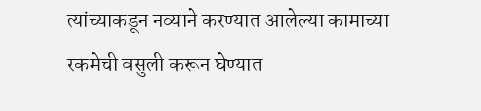त्यांच्याकडून नव्याने करण्यात आलेल्या कामाच्या रकमेची वसुली करून घेण्यात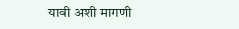यावी अशी मागणी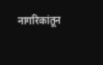नागरिकांतून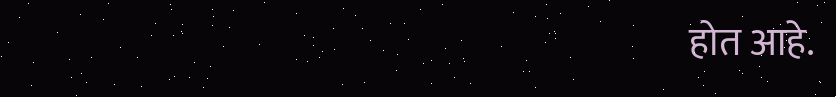होत आहे.